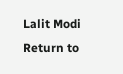Lalit Modi Return to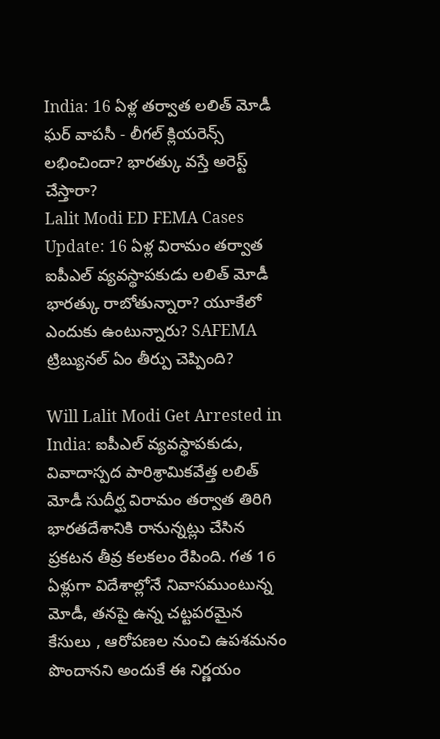India: 16 ఏళ్ల తర్వాత లలిత్ మోడీ ఘర్ వాపసీ - లీగల్ క్లియరెన్స్ లభించిందా? భారత్కు వస్తే అరెస్ట్ చేస్తారా?
Lalit Modi ED FEMA Cases Update: 16 ఏళ్ల విరామం తర్వాత ఐపీఎల్ వ్యవస్థాపకుడు లలిత్ మోడీ భారత్కు రాబోతున్నారా? యూకేలో ఎందుకు ఉంటున్నారు? SAFEMA ట్రిబ్యునల్ ఏం తీర్పు చెప్పింది?

Will Lalit Modi Get Arrested in India: ఐపీఎల్ వ్యవస్థాపకుడు, వివాదాస్పద పారిశ్రామికవేత్త లలిత్ మోడీ సుదీర్ఘ విరామం తర్వాత తిరిగి భారతదేశానికి రానున్నట్లు చేసిన ప్రకటన తీవ్ర కలకలం రేపింది. గత 16 ఏళ్లుగా విదేశాల్లోనే నివాసముంటున్న మోడీ, తనపై ఉన్న చట్టపరమైన కేసులు , ఆరోపణల నుంచి ఉపశమనం పొందానని అందుకే ఈ నిర్ణయం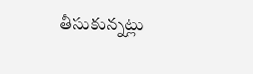తీసుకున్నట్లు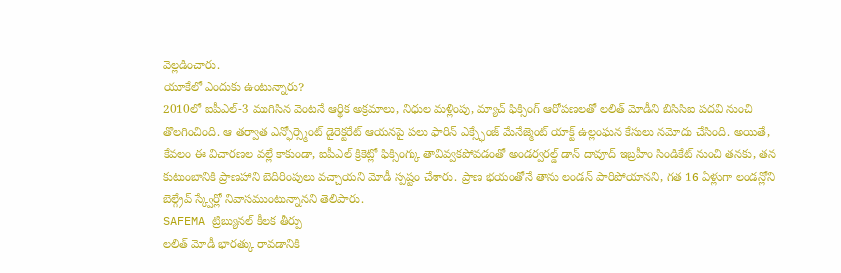వెల్లడించారు.
యూకేలో ఎందుకు ఉంటున్నారు?
2010లో ఐపీఎల్-3 ముగిసిన వెంటనే ఆర్థిక అక్రమాలు, నిధుల మళ్లింపు, మ్యాచ్ ఫిక్సింగ్ ఆరోపణలతో లలిత్ మోడీని బిసిసిఐ పదవి నుంచి తొలగించింది. ఆ తర్వాత ఎన్ఫోర్స్మెంట్ డైరెక్టరేట్ ఆయనపై పలు ఫారిన్ ఎక్స్ఛేంజ్ మేనేజ్మెంట్ యాక్ట్ ఉల్లంఘన కేసులు నమోదు చేసింది. అయితే, కేవలం ఈ విచారణల వల్లే కాకుండా, ఐపీఎల్ క్రికెట్లో ఫిక్సింగ్కు తావివ్వకపోవడంతో అండర్వరల్డ్ డాన్ దావూద్ ఇబ్రహీం సిండికేట్ నుంచి తనకు, తన కుటుంబానికి ప్రాణహాని బెదిరింపులు వచ్చాయని మోడీ స్పష్టం చేశారు. ప్రాణ భయంతోనే తాను లండన్ పారిపోయానని, గత 16 ఏళ్లుగా లండన్లోని బెల్గ్రేవ్ స్క్వేర్లో నివాసముంటున్నానని తెలిపారు.
SAFEMA ట్రిబ్యునల్ కీలక తీర్పు
లలిత్ మోడీ భారత్కు రావడానికి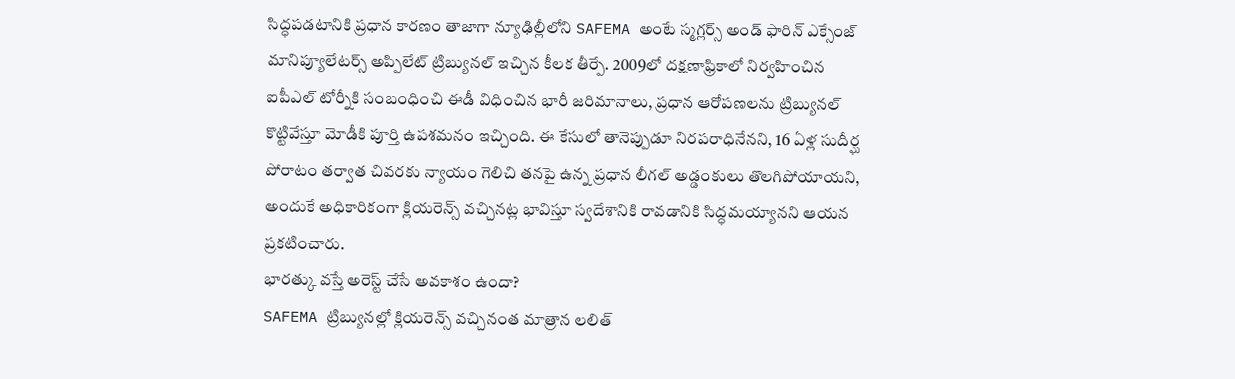సిద్ధపడటానికి ప్రధాన కారణం తాజాగా న్యూఢిల్లీలోని SAFEMA అంటే స్మగ్లర్స్ అండ్ ఫారిన్ ఎక్సేంజ్ మానిప్యూలేటర్స్ అప్పిలేట్ ట్రిబ్యునల్ ఇచ్చిన కీలక తీర్పే. 2009లో దక్షణాఫ్రికాలో నిర్వహించిన ఐపీఎల్ టోర్నీకి సంబంధించి ఈడీ విధించిన భారీ జరిమానాలు, ప్రధాన ఆరోపణలను ట్రిబ్యునల్ కొట్టివేస్తూ మోడీకి పూర్తి ఉపశమనం ఇచ్చింది. ఈ కేసులో తానెప్పుడూ నిరపరాధినేనని, 16 ఏళ్ల సుదీర్ఘ పోరాటం తర్వాత చివరకు న్యాయం గెలిచి తనపై ఉన్న ప్రధాన లీగల్ అడ్డంకులు తొలగిపోయాయని, అందుకే అధికారికంగా క్లియరెన్స్ వచ్చినట్ల భావిస్తూ స్వదేశానికి రావడానికి సిద్ధమయ్యానని ఆయన ప్రకటించారు.
భారత్కు వస్తే అరెస్ట్ చేసే అవకాశం ఉందా?
SAFEMA ట్రిబ్యునల్లో క్లియరెన్స్ వచ్చినంత మాత్రాన లలిత్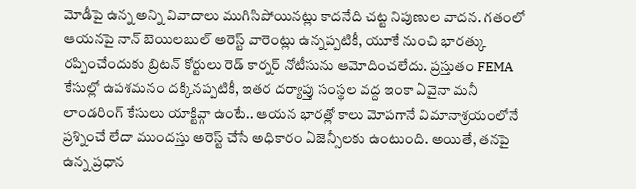మోడీపై ఉన్న అన్ని వివాదాలు ముగిసిపోయినట్లు కాదనేది చట్ట నిపుణుల వాదన. గతంలో ఆయనపై నాన్ బెయిలబుల్ అరెస్ట్ వారెంట్లు ఉన్నప్పటికీ, యూకే నుంచి భారత్కు రప్పించేందుకు బ్రిటన్ కోర్టులు రెడ్ కార్నర్ నోటీసును ఆమోదించలేదు. ప్రస్తుతం FEMA కేసుల్లో ఉపశమనం దక్కినప్పటికీ, ఇతర దర్యాప్తు సంస్థల వద్ద ఇంకా ఏవైనా మనీ లాండరింగ్ కేసులు యాక్టివ్గా ఉంటే.. ఆయన భారత్లో కాలు మోపగానే విమానాశ్రయంలోనే ప్రశ్నించే లేదా ముందస్తు అరెస్ట్ చేసే అధికారం ఏజెన్సీలకు ఉంటుంది. అయితే, తనపై ఉన్న ప్రధాన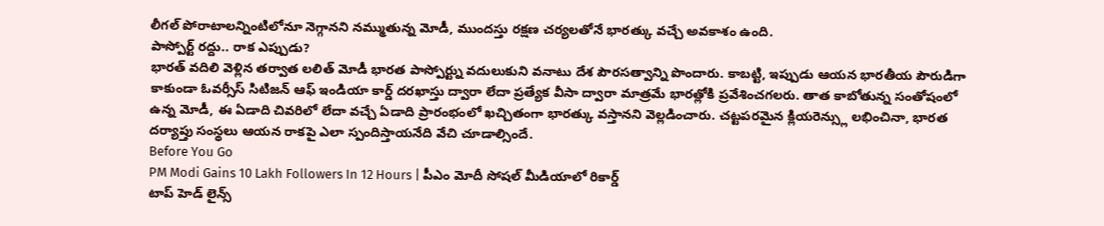లీగల్ పోరాటాలన్నింటిలోనూ నెగ్గానని నమ్ముతున్న మోడీ, ముందస్తు రక్షణ చర్యలతోనే భారత్కు వచ్చే అవకాశం ఉంది.
పాస్పోర్ట్ రద్దు.. రాక ఎప్పుడు?
భారత్ వదిలి వెళ్లిన తర్వాత లలిత్ మోడీ భారత పాస్పోర్ట్ను వదులుకుని వనాటు దేశ పౌరసత్వాన్ని పొందారు. కాబట్టి, ఇప్పుడు ఆయన భారతీయ పౌరుడిగా కాకుండా ఓవర్సీస్ సిటిజన్ ఆఫ్ ఇండియా కార్డ్ దరఖాస్తు ద్వారా లేదా ప్రత్యేక వీసా ద్వారా మాత్రమే భారత్లోకి ప్రవేశించగలరు. తాత కాబోతున్న సంతోషంలో ఉన్న మోడీ, ఈ ఏడాది చివరిలో లేదా వచ్చే ఏడాది ప్రారంభంలో ఖచ్చితంగా భారత్కు వస్తానని వెల్లడించారు. చట్టపరమైన క్లియరెన్స్లు లభించినా, భారత దర్యాప్తు సంస్థలు ఆయన రాకపై ఎలా స్పందిస్తాయనేది వేచి చూడాల్సిందే.
Before You Go
PM Modi Gains 10 Lakh Followers In 12 Hours | పీఎం మోదీ సోషల్ మీడియాలో రికార్డ్
టాప్ హెడ్ లైన్స్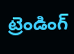ట్రెండింగ్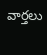వార్తలు